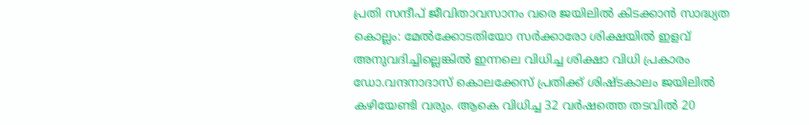പ്രതി സന്ദീപ് ജീവിതാവസാനം വരെ ജയിലിൽ കിടക്കാൻ സാദ്ധ്യത
കൊല്ലം: മേൽക്കോടതിയോ സർക്കാരോ ശിക്ഷയിൽ ഇളവ് അനുവദിച്ചില്ലെങ്കിൽ ഇന്നലെ വിധിച്ച ശിക്ഷാ വിധി പ്രകാരം ഡോ.വന്ദനാദാസ് കൊലക്കേസ് പ്രതിക്ക് ശിഷ്ടകാലം ജയിലിൽ കഴിയേണ്ടി വരും. ആകെ വിധിച്ച 32 വർഷത്തെ തടവിൽ 20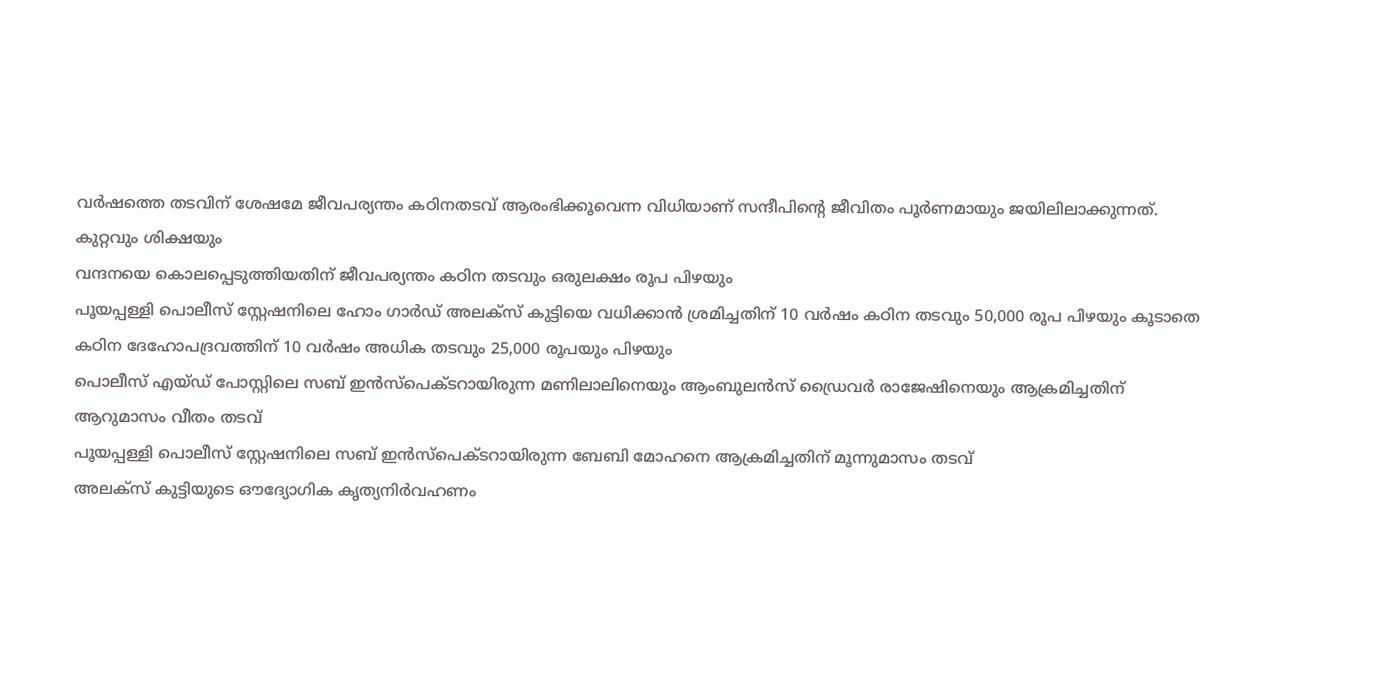വർഷത്തെ തടവിന് ശേഷമേ ജീവപര്യന്തം കഠിനതടവ് ആരംഭിക്കൂവെന്ന വിധിയാണ് സന്ദീപിന്റെ ജീവിതം പൂർണമായും ജയിലിലാക്കുന്നത്.
കുറ്റവും ശിക്ഷയും
വന്ദനയെ കൊലപ്പെടുത്തിയതിന് ജീവപര്യന്തം കഠിന തടവും ഒരുലക്ഷം രൂപ പിഴയും
പൂയപ്പള്ളി പൊലീസ് സ്റ്റേഷനിലെ ഹോം ഗാർഡ് അലക്സ് കുട്ടിയെ വധിക്കാൻ ശ്രമിച്ചതിന് 10 വർഷം കഠിന തടവും 50,000 രൂപ പിഴയും കൂടാതെ കഠിന ദേഹോപദ്രവത്തിന് 10 വർഷം അധിക തടവും 25,000 രൂപയും പിഴയും
പൊലീസ് എയ്ഡ് പോസ്റ്റിലെ സബ് ഇൻസ്പെക്ടറായിരുന്ന മണിലാലിനെയും ആംബുലൻസ് ഡ്രൈവർ രാജേഷിനെയും ആക്രമിച്ചതിന് ആറുമാസം വീതം തടവ്
പൂയപ്പള്ളി പൊലീസ് സ്റ്റേഷനിലെ സബ് ഇൻസ്പെക്ടറായിരുന്ന ബേബി മോഹനെ ആക്രമിച്ചതിന് മൂന്നുമാസം തടവ്
അലക്സ് കുട്ടിയുടെ ഔദ്യോഗിക കൃത്യനിർവഹണം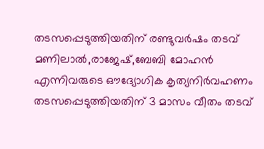തടസപ്പെടുത്തിയതിന് രണ്ടുവർഷം തടവ്
മണിലാൽ,രാജേഷ്,ബേബി മോഹൻ എന്നിവരുടെ ഔദ്യോഗിക കൃത്യനിർവഹണം തടസപ്പെടുത്തിയതിന് 3 മാസം വീതം തടവ്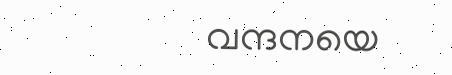വന്ദനയെ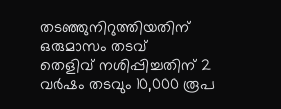തടഞ്ഞുനിറുത്തിയതിന് ഒരുമാസം തടവ്
തെളിവ് നശിപ്പിച്ചതിന് 2 വർഷം തടവും 10,000 രൂപ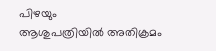പിഴയും
ആശുപത്രിയിൽ അതിക്രമം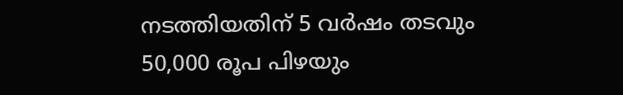നടത്തിയതിന് 5 വർഷം തടവും 50,000 രൂപ പിഴയും